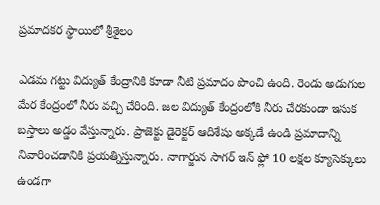ప్రమాదకర స్థాయిలో శ్రీశైలం

ఎడమ గట్టు విద్యుత్ కేంద్రానికి కూడా నీటి ప్రమాదం పొంచి ఉంది. రెండు అడుగుల మేర కేంద్రంలో నీరు వచ్చి చేరింది. జల విద్యుత్ కేంద్రంలోకి నీరు చేరకుండా ఇసుక బస్తాలు అడ్డం వేస్తున్నారు. ప్రాజెక్టు డైరెక్టర్ ఆదిశేషు అక్కడే ఉండి ప్రమాదాన్ని నివారించడానికి ప్రయత్నిస్తున్నారు. నాగార్జున సాగర్ ఇన్ ఫ్లో 10 లక్షల క్యూసెక్కులు ఉండగా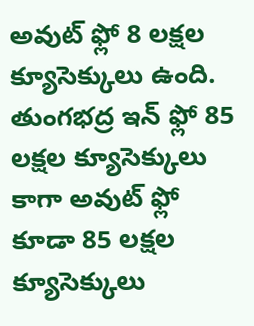అవుట్ ఫ్లో 8 లక్షల క్యూసెక్కులు ఉంది. తుంగభద్ర ఇన్ ఫ్లో 85 లక్షల క్యూసెక్కులు కాగా అవుట్ ఫ్లో కూడా 85 లక్షల క్యూసెక్కులు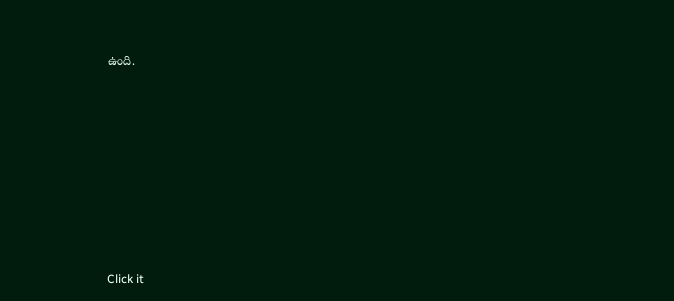ఉంది.












Click it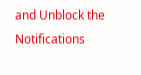and Unblock the Notifications